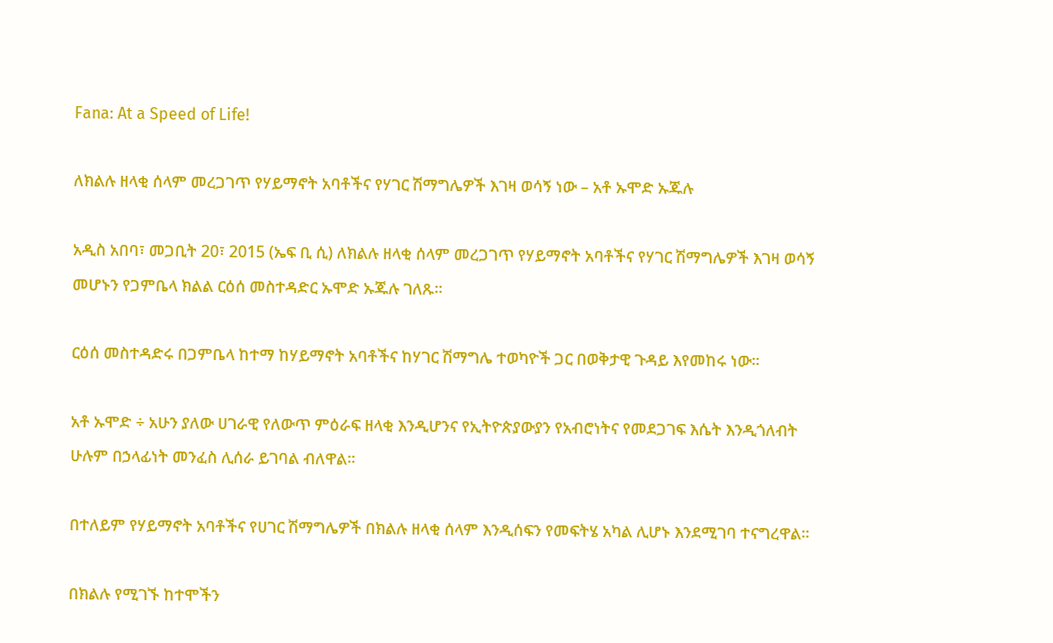Fana: At a Speed of Life!

ለክልሉ ዘላቂ ሰላም መረጋገጥ የሃይማኖት አባቶችና የሃገር ሽማግሌዎች እገዛ ወሳኝ ነው – አቶ ኡሞድ ኡጁሉ

አዲስ አበባ፣ መጋቢት 20፣ 2015 (ኤፍ ቢ ሲ) ለክልሉ ዘላቂ ሰላም መረጋገጥ የሃይማኖት አባቶችና የሃገር ሽማግሌዎች እገዛ ወሳኝ መሆኑን የጋምቤላ ክልል ርዕሰ መስተዳድር ኡሞድ ኡጁሉ ገለጹ፡፡

ርዕሰ መስተዳድሩ በጋምቤላ ከተማ ከሃይማኖት አባቶችና ከሃገር ሽማግሌ ተወካዮች ጋር በወቅታዊ ጉዳይ እየመከሩ ነው።

አቶ ኡሞድ ÷ አሁን ያለው ሀገራዊ የለውጥ ምዕራፍ ዘላቂ እንዲሆንና የኢትዮጵያውያን የአብሮነትና የመደጋገፍ እሴት እንዲጎለብት ሁሉም በኃላፊነት መንፈስ ሊሰራ ይገባል ብለዋል።

በተለይም የሃይማኖት አባቶችና የሀገር ሽማግሌዎች በክልሉ ዘላቂ ሰላም እንዲሰፍን የመፍትሄ አካል ሊሆኑ እንደሚገባ ተናግረዋል።

በክልሉ የሚገኙ ከተሞችን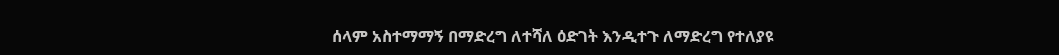ሰላም አስተማማኝ በማድረግ ለተሻለ ዕድገት እንዲተጉ ለማድረግ የተለያዩ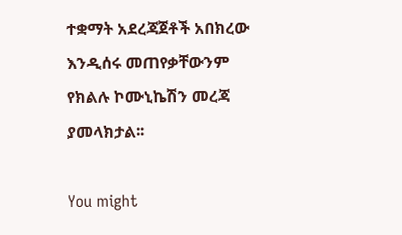ተቋማት አደረጃጀቶች አበክረው እንዲሰሩ መጠየቃቸውንም የክልሉ ኮሙኒኬሽን መረጃ ያመላክታል፡፡

You might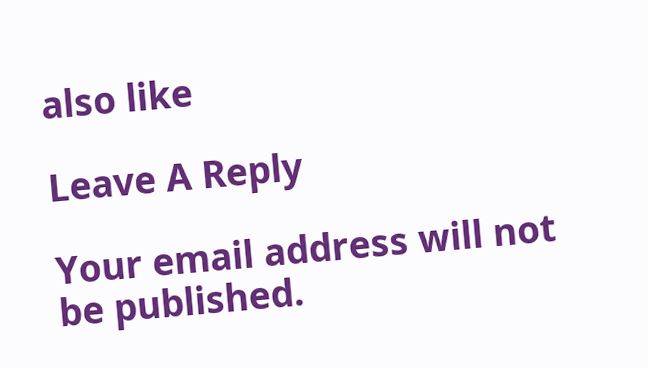also like

Leave A Reply

Your email address will not be published.